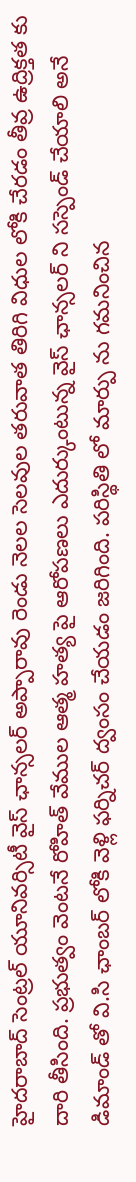హైదరాబాద్ సెంట్రల్ యూనివర్సిటీ వైస్ ఛాన్సలర్ అప్పారావు రెండు నెలల సెలవుల తరువాత తిరిగి విధుల లోకి చేరడం తీవ్ర ఉద్రిక్తత కు దారి తీసింది. ప్రభుత్వం వెంటనే రోహిత్ వేముల ఆత్మ హత్య పై ఆరోపణలు ఎదుర్కుంటున్న వైస్ ఛాన్సలర్ ని సస్పెండ్ చేయాలి అనే డిమాండ్ తో వి.సి ఛాంబర్ లోకి వెళ్లి ఫర్నిచర్ ద్వంసం చేయడం జరిగింది. పరిస్థితి లో మార్పు ను గమనించిన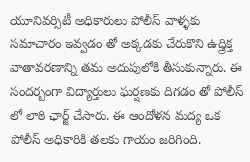యూనివర్సిటీ అధికారులు పోలీస్ వాళ్ళకు సమాచారం ఇవ్వడం తో అక్కడకు చేరుకొని ఉద్త్రిక్త వాతావరణాన్ని తమ అదుపులోకి తీసుకున్నారు. ఈ సందర్బంగా విద్యార్తులు ఘర్షణకు దిగడం తో పోలీస్ లో లాఠి ఛార్జ్ చేసారు. ఈ ఆందోళన మద్య ఒక పోలీస్ అధికారికి తలకు గాయం జరిగింది.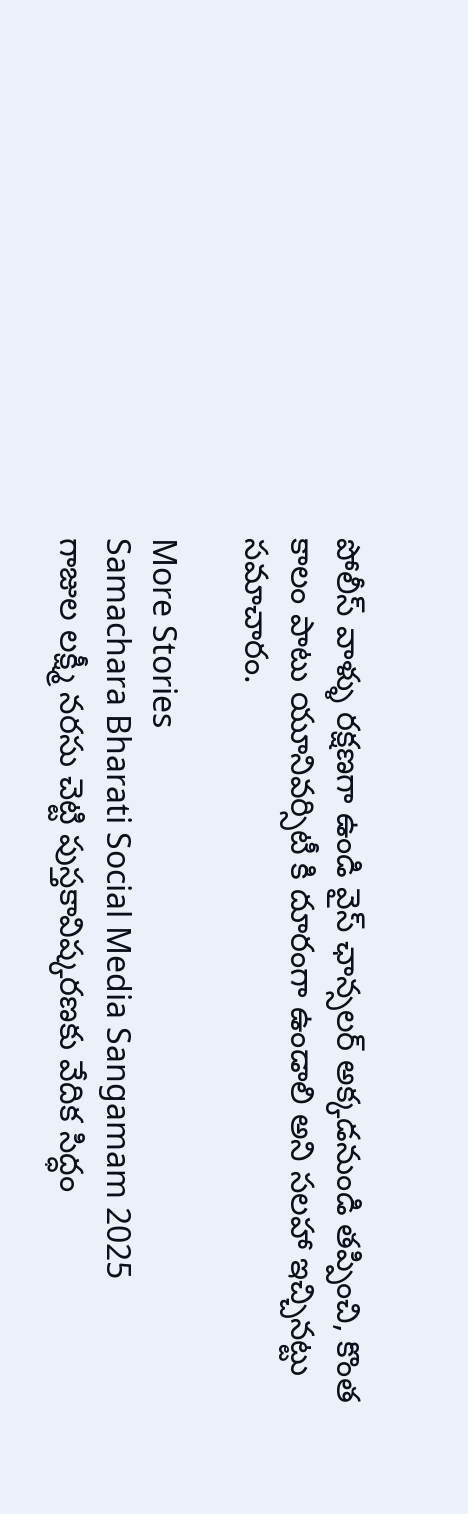పోలీస్ వాళ్ళు రక్షణగా ఉండి వైస్ ఛాన్సలర్ అక్కడనుండి తప్పించి, కొంత కాలం పాటు యూనివర్సిటీ కి దూరంగా ఉండాలి అని సలహా ఇచ్చినట్టు సమాచారం.

More Stories
Samachara Bharati Social Media Sangamam 2025
గాజుల లక్ష్మీ నరసు చెట్టి పుస్తకావిష్కరణకు వేదిక సిద్ధం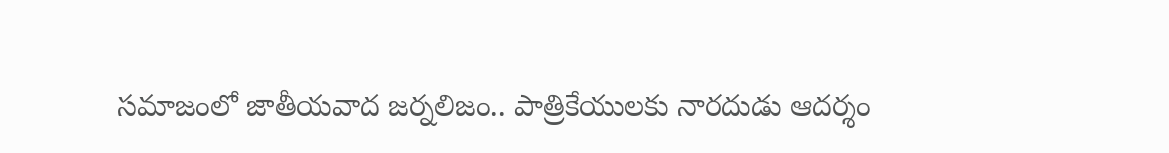సమాజంలో జాతీయవాద జర్నలిజం.. పాత్రికేయులకు నారదుడు ఆదర్శం